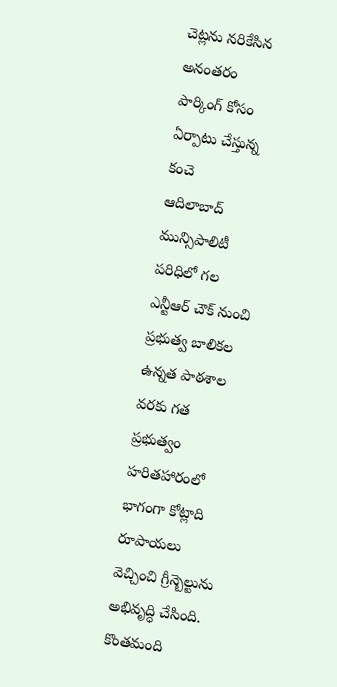చెట్లను నరికేసిన అనంతరం
పార్కింగ్ కోసం ఏర్పాటు చేస్తున్న కంచె
ఆదిలాబాద్ మున్సిపాలిటీ పరిధిలో గల ఎన్టీఆర్ చౌక్ నుంచి ప్రభుత్వ బాలికల ఉన్నత పాఠశాల వరకు గత ప్రభుత్వం హరితహారంలో భాగంగా కోట్లాది రూపాయలు వెచ్చించి గ్రీన్బెల్టును అభివృద్ధి చేసింది. కొంతమంది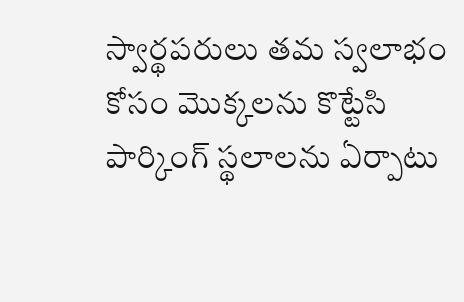స్వార్థపరులు తమ స్వలాభం కోసం మొక్కలను కొట్టేసి పార్కింగ్ స్థలాలను ఏర్పాటు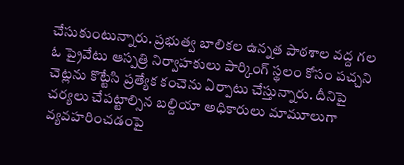చేసుకుంటున్నారు. ప్రభుత్వ బాలికల ఉన్నత పాఠశాల వద్ద గల ఓ ప్రైవేటు ఆస్పత్రి నిర్వాహకులు పార్కింగ్ స్థలం కోసం పచ్చని చెట్లను కొట్టేసి ప్రత్యేక కంచెను ఏర్పాటు చేస్తున్నారు. దీనిపై చర్యలు చేపట్టాల్సిన బల్దియా అధికారులు మామూలుగా వ్యవహరించడంపై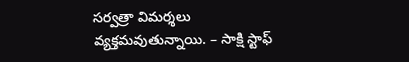సర్వత్రా విమర్శలు వ్యక్తమవుతున్నాయి. – సాక్షి స్టాఫ్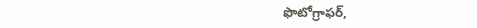ఫొటోగ్రాఫర్,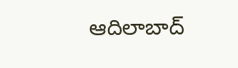ఆదిలాబాద్